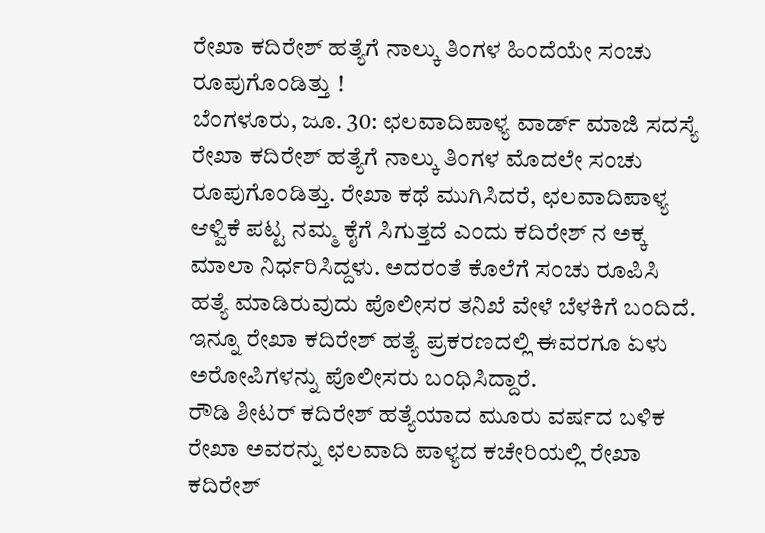ರೇಖಾ ಕದಿರೇಶ್ ಹತ್ಯೆಗೆ ನಾಲ್ಕು ತಿಂಗಳ ಹಿಂದೆಯೇ ಸಂಚು ರೂಪುಗೊಂಡಿತ್ತು !
ಬೆಂಗಳೂರು, ಜೂ. 30: ಛಲವಾದಿಪಾಳ್ಯ ವಾರ್ಡ್ ಮಾಜಿ ಸದಸ್ಯೆ ರೇಖಾ ಕದಿರೇಶ್ ಹತ್ಯೆಗೆ ನಾಲ್ಕು ತಿಂಗಳ ಮೊದಲೇ ಸಂಚು ರೂಪುಗೊಂಡಿತ್ತು. ರೇಖಾ ಕಥೆ ಮುಗಿಸಿದರೆ, ಛಲವಾದಿಪಾಳ್ಯ ಆಳ್ವಿಕೆ ಪಟ್ಟ ನಮ್ಮ ಕೈಗೆ ಸಿಗುತ್ತದೆ ಎಂದು ಕದಿರೇಶ್ ನ ಅಕ್ಕ ಮಾಲಾ ನಿರ್ಧರಿಸಿದ್ದಳು. ಅದರಂತೆ ಕೊಲೆಗೆ ಸಂಚು ರೂಪಿಸಿ ಹತ್ಯೆ ಮಾಡಿರುವುದು ಪೊಲೀಸರ ತನಿಖೆ ವೇಳೆ ಬೆಳಕಿಗೆ ಬಂದಿದೆ. ಇನ್ನೂ ರೇಖಾ ಕದಿರೇಶ್ ಹತ್ಯೆ ಪ್ರಕರಣದಲ್ಲಿ ಈವರಗೂ ಏಳು ಅರೋಪಿಗಳನ್ನು ಪೊಲೀಸರು ಬಂಧಿಸಿದ್ದಾರೆ.
ರೌಡಿ ಶೀಟರ್ ಕದಿರೇಶ್ ಹತ್ಯೆಯಾದ ಮೂರು ವರ್ಷದ ಬಳಿಕ ರೇಖಾ ಅವರನ್ನು ಛಲವಾದಿ ಪಾಳ್ಯದ ಕಚೇರಿಯಲ್ಲಿ ರೇಖಾ ಕದಿರೇಶ್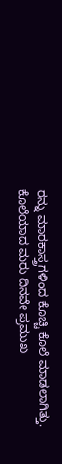ರನ್ನು ಮಾರಕಾಸ್ತ್ರಗಳಿಂದ ಕೊಚ್ಚಿ ಕೊಲೆ ಮಾಡಲಾಗಿತ್ತು. ಕೊಲೆಯಾದ ಮರು ದಿನವೇ ಪ್ರಮುಖ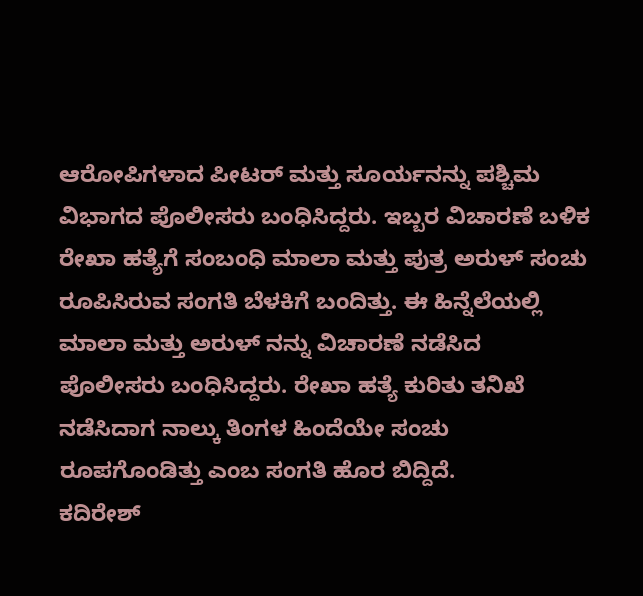ಆರೋಪಿಗಳಾದ ಪೀಟರ್ ಮತ್ತು ಸೂರ್ಯನನ್ನು ಪಶ್ಚಿಮ ವಿಭಾಗದ ಪೊಲೀಸರು ಬಂಧಿಸಿದ್ದರು. ಇಬ್ಬರ ವಿಚಾರಣೆ ಬಳಿಕ ರೇಖಾ ಹತ್ಯೆಗೆ ಸಂಬಂಧಿ ಮಾಲಾ ಮತ್ತು ಪುತ್ರ ಅರುಳ್ ಸಂಚು ರೂಪಿಸಿರುವ ಸಂಗತಿ ಬೆಳಕಿಗೆ ಬಂದಿತ್ತು. ಈ ಹಿನ್ನೆಲೆಯಲ್ಲಿ ಮಾಲಾ ಮತ್ತು ಅರುಳ್ ನನ್ನು ವಿಚಾರಣೆ ನಡೆಸಿದ ಪೊಲೀಸರು ಬಂಧಿಸಿದ್ದರು. ರೇಖಾ ಹತ್ಯೆ ಕುರಿತು ತನಿಖೆ ನಡೆಸಿದಾಗ ನಾಲ್ಕು ತಿಂಗಳ ಹಿಂದೆಯೇ ಸಂಚು ರೂಪಗೊಂಡಿತ್ತು ಎಂಬ ಸಂಗತಿ ಹೊರ ಬಿದ್ದಿದೆ.
ಕದಿರೇಶ್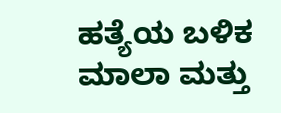ಹತ್ಯೆಯ ಬಳಿಕ ಮಾಲಾ ಮತ್ತು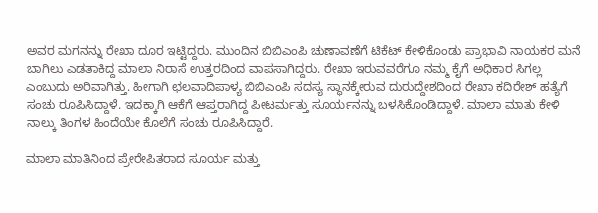ಅವರ ಮಗನನ್ನು ರೇಖಾ ದೂರ ಇಟ್ಟಿದ್ದರು. ಮುಂದಿನ ಬಿಬಿಎಂಪಿ ಚುಣಾವಣೆಗೆ ಟಿಕೆಟ್ ಕೇಳಿಕೊಂಡು ಪ್ರಾಭಾವಿ ನಾಯಕರ ಮನೆ ಬಾಗಿಲು ಎಡತಾಕಿದ್ದ ಮಾಲಾ ನಿರಾಸೆ ಉತ್ತರದಿಂದ ವಾಪಸಾಗಿದ್ದರು. ರೇಖಾ ಇರುವವರೆಗೂ ನಮ್ಮ ಕೈಗೆ ಅಧಿಕಾರ ಸಿಗಲ್ಲ ಎಂಬುದು ಅರಿವಾಗಿತ್ತು. ಹೀಗಾಗಿ ಛಲವಾದಿಪಾಳ್ಯ ಬಿಬಿಎಂಪಿ ಸದಸ್ಯ ಸ್ಥಾನಕ್ಕೇರುವ ದುರುದ್ದೇಶದಿಂದ ರೇಖಾ ಕದಿರೇಶ್ ಹತ್ಯೆಗೆ ಸಂಚು ರೂಪಿಸಿದ್ದಾಳೆ. ಇದಕ್ಕಾಗಿ ಆಕೆಗೆ ಆಪ್ತರಾಗಿದ್ದ ಪೀಟರ್ಮತ್ತು ಸೂರ್ಯನನ್ನು ಬಳಸಿಕೊಂಡಿದ್ದಾಳೆ. ಮಾಲಾ ಮಾತು ಕೇಳಿ ನಾಲ್ಕು ತಿಂಗಳ ಹಿಂದೆಯೇ ಕೊಲೆಗೆ ಸಂಚು ರೂಪಿಸಿದ್ದಾರೆ.

ಮಾಲಾ ಮಾತಿನಿಂದ ಪ್ರೇರೇಪಿತರಾದ ಸೂರ್ಯ ಮತ್ತು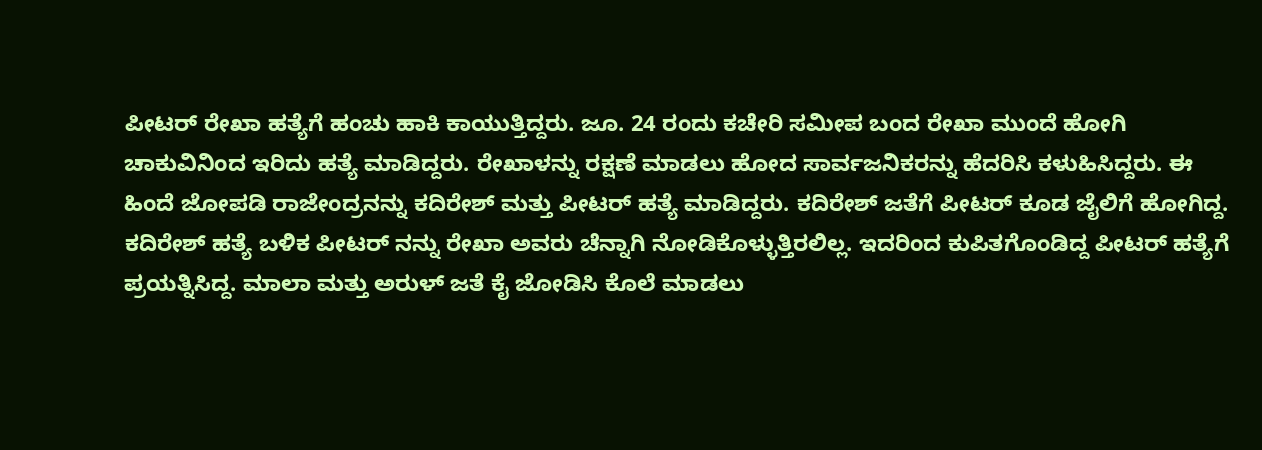ಪೀಟರ್ ರೇಖಾ ಹತ್ಯೆಗೆ ಹಂಚು ಹಾಕಿ ಕಾಯುತ್ತಿದ್ದರು. ಜೂ. 24 ರಂದು ಕಚೇರಿ ಸಮೀಪ ಬಂದ ರೇಖಾ ಮುಂದೆ ಹೋಗಿ ಚಾಕುವಿನಿಂದ ಇರಿದು ಹತ್ಯೆ ಮಾಡಿದ್ದರು. ರೇಖಾಳನ್ನು ರಕ್ಷಣೆ ಮಾಡಲು ಹೋದ ಸಾರ್ವಜನಿಕರನ್ನು ಹೆದರಿಸಿ ಕಳುಹಿಸಿದ್ದರು. ಈ ಹಿಂದೆ ಜೋಪಡಿ ರಾಜೇಂದ್ರನನ್ನು ಕದಿರೇಶ್ ಮತ್ತು ಪೀಟರ್ ಹತ್ಯೆ ಮಾಡಿದ್ದರು. ಕದಿರೇಶ್ ಜತೆಗೆ ಪೀಟರ್ ಕೂಡ ಜೈಲಿಗೆ ಹೋಗಿದ್ದ.
ಕದಿರೇಶ್ ಹತ್ಯೆ ಬಳಿಕ ಪೀಟರ್ ನನ್ನು ರೇಖಾ ಅವರು ಚೆನ್ನಾಗಿ ನೋಡಿಕೊಳ್ಳುತ್ತಿರಲಿಲ್ಲ. ಇದರಿಂದ ಕುಪಿತಗೊಂಡಿದ್ದ ಪೀಟರ್ ಹತ್ಯೆಗೆ ಪ್ರಯತ್ನಿಸಿದ್ದ. ಮಾಲಾ ಮತ್ತು ಅರುಳ್ ಜತೆ ಕೈ ಜೋಡಿಸಿ ಕೊಲೆ ಮಾಡಲು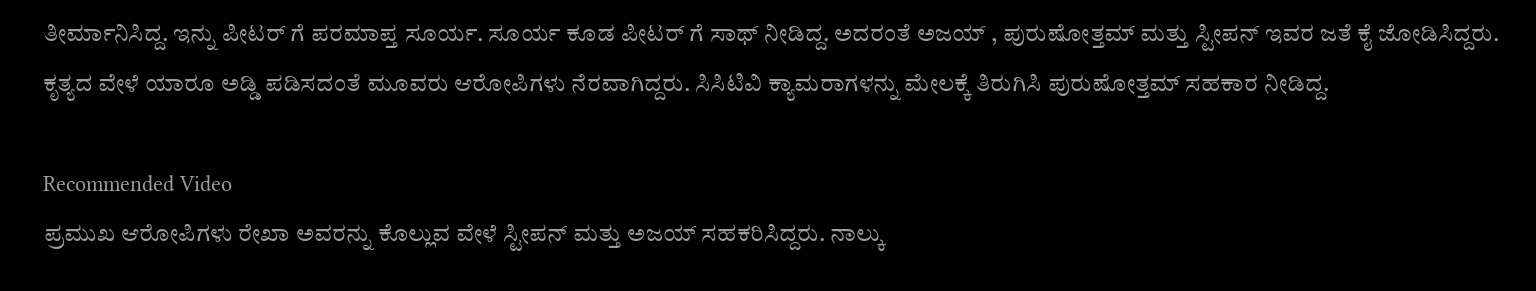ತೀರ್ಮಾನಿಸಿದ್ದ. ಇನ್ನು ಪೀಟರ್ ಗೆ ಪರಮಾಪ್ತ ಸೂರ್ಯ. ಸೂರ್ಯ ಕೂಡ ಪೀಟರ್ ಗೆ ಸಾಥ್ ನೀಡಿದ್ದ. ಅದರಂತೆ ಅಜಯ್ , ಪುರುಷೋತ್ತಮ್ ಮತ್ತು ಸ್ಟೀಪನ್ ಇವರ ಜತೆ ಕೈ ಜೋಡಿಸಿದ್ದರು. ಕೃತ್ಯದ ವೇಳೆ ಯಾರೂ ಅಡ್ಡಿ ಪಡಿಸದಂತೆ ಮೂವರು ಆರೋಪಿಗಳು ನೆರವಾಗಿದ್ದರು. ಸಿಸಿಟಿವಿ ಕ್ಯಾಮರಾಗಳನ್ನು ಮೇಲಕ್ಕೆ ತಿರುಗಿಸಿ ಪುರುಷೋತ್ತಮ್ ಸಹಕಾರ ನೀಡಿದ್ದ.

Recommended Video
ಪ್ರಮುಖ ಆರೋಪಿಗಳು ರೇಖಾ ಅವರನ್ನು ಕೊಲ್ಲುವ ವೇಳೆ ಸ್ಟೀಪನ್ ಮತ್ತು ಅಜಯ್ ಸಹಕರಿಸಿದ್ದರು. ನಾಲ್ಕು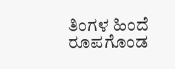ತಿಂಗಳ ಹಿಂದೆ ರೂಪಗೊಂಡ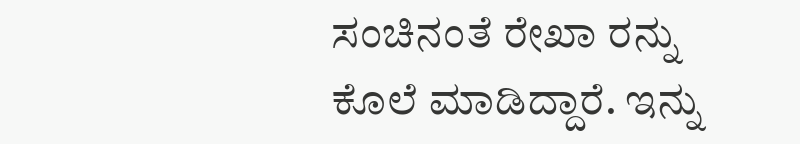ಸಂಚಿನಂತೆ ರೇಖಾ ರನ್ನು ಕೊಲೆ ಮಾಡಿದ್ದಾರೆ. ಇನ್ನು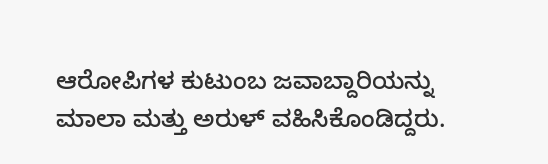ಆರೋಪಿಗಳ ಕುಟುಂಬ ಜವಾಬ್ದಾರಿಯನ್ನು ಮಾಲಾ ಮತ್ತು ಅರುಳ್ ವಹಿಸಿಕೊಂಡಿದ್ದರು.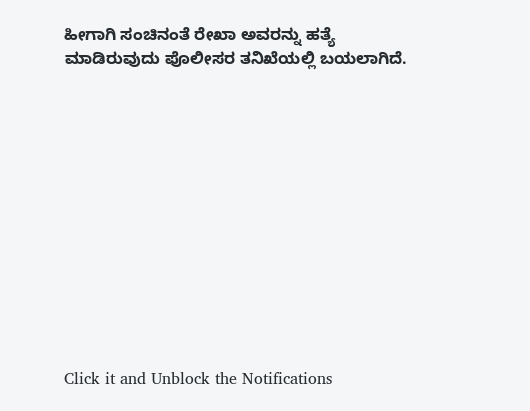ಹೀಗಾಗಿ ಸಂಚಿನಂತೆ ರೇಖಾ ಅವರನ್ನು ಹತ್ಯೆ ಮಾಡಿರುವುದು ಪೊಲೀಸರ ತನಿಖೆಯಲ್ಲಿ ಬಯಲಾಗಿದೆ.












Click it and Unblock the Notifications